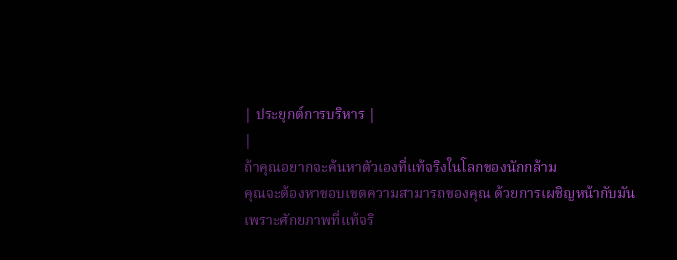| ประยุกต์การบริหาร |
|
ถ้าคุณอยากจะค้นหาตัวเองที่แท้จริงในโลกของนักกล้าม
คุณจะต้องหาขอบเขตความสามารถของคุณ ด้วยการเผชิญหน้ากับมัน
เพราะศักยภาพที่แท้จริ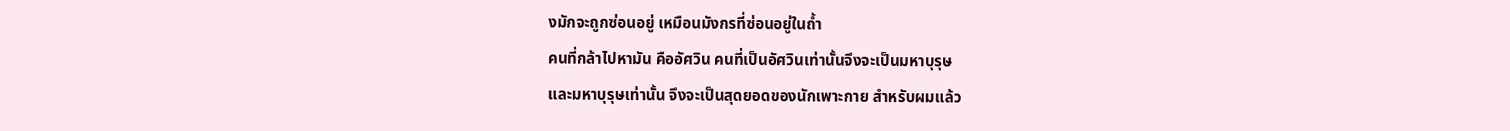งมักจะถูกซ่อนอยู่ เหมือนมังกรที่ซ่อนอยู่ในถ้ำ
คนที่กล้าไปหามัน คืออัศวิน คนที่เป็นอัศวินเท่านั้นจึงจะเป็นมหาบุรุษ
และมหาบุรุษเท่านั้น จึงจะเป็นสุดยอดของนักเพาะกาย สำหรับผมแล้ว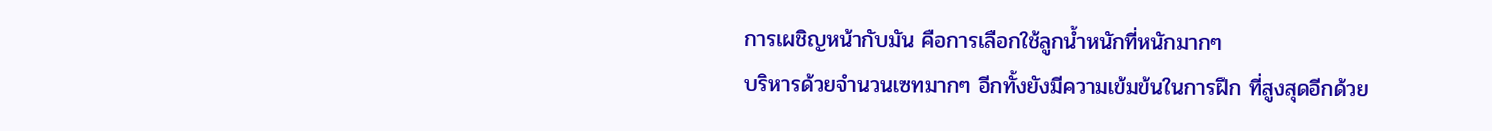การเผชิญหน้ากับมัน คือการเลือกใช้ลูกน้ำหนักที่หนักมากๆ
บริหารด้วยจำนวนเซทมากๆ อีกทั้งยังมีความเข้มข้นในการฝึก ที่สูงสุดอีกด้วย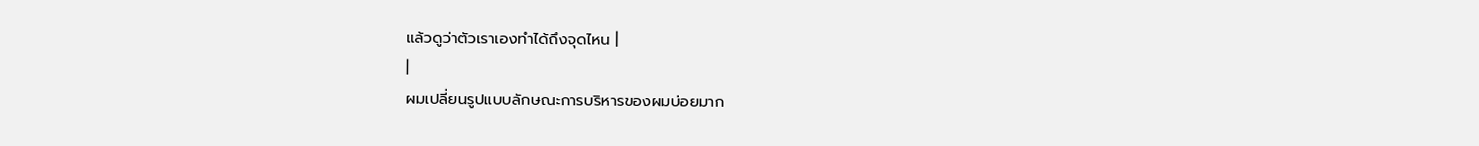แล้วดูว่าตัวเราเองทำได้ถึงจุดไหน |
|
ผมเปลี่ยนรูปแบบลักษณะการบริหารของผมบ่อยมาก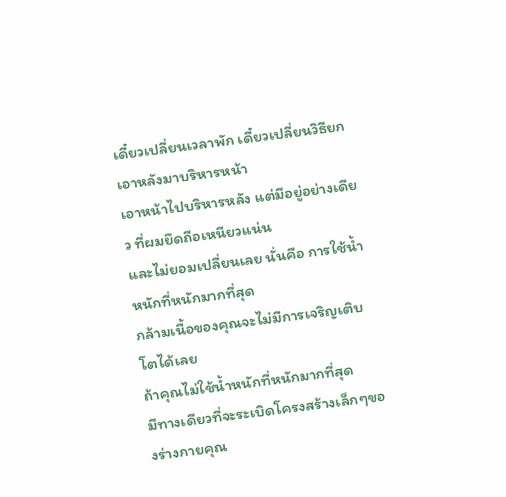เดี๋ยวเปลี่ยนเวลาพัก เดี๋ยวเปลี่ยนวิธียก เอาหลังมาบริหารหน้า
เอาหน้าไปบริหารหลัง แต่มีอยู่อย่างเดียว ที่ผมยึดถือเหนียวแน่น
และไม่ยอมเปลี่ยนเลย นั่นคือ การใช้น้ำหนักที่หนักมากที่สุด
กล้ามเนื้อของคุณจะไม่มีการเจริญเติบโตได้เลย
ถ้าคุณไม่ใช้น้ำหนักที่หนักมากที่สุด
มีทางเดียวที่จะระเบิดโครงสร้างเล็กๆของร่างกายคุณ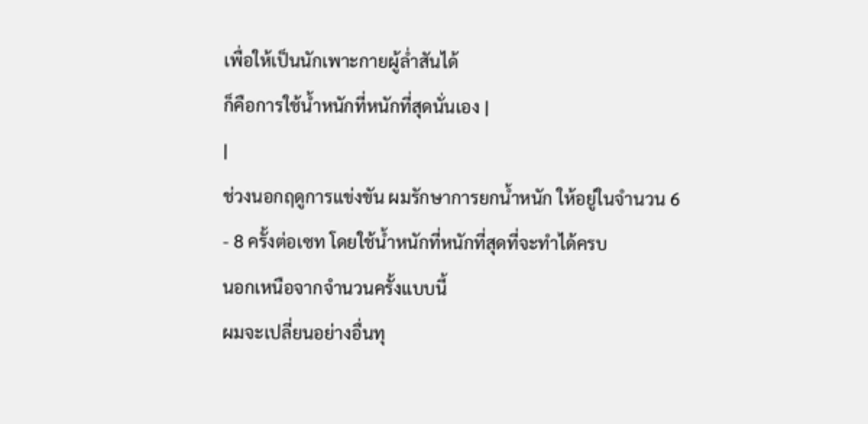เพื่อให้เป็นนักเพาะกายผู้ล่ำสันได้
ก็คือการใช้น้ำหนักที่หนักที่สุดนั่นเอง |
|
ช่วงนอกฤดูการแข่งขัน ผมรักษาการยกน้ำหนัก ให้อยู่ในจำนวน 6
- 8 ครั้งต่อเซท โดยใช้น้ำหนักที่หนักที่สุดที่จะทำได้ครบ
นอกเหนือจากจำนวนครั้งแบบนี้
ผมจะเปลี่ยนอย่างอื่นทุ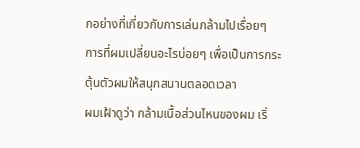กอย่างที่เกี่ยวกับการเล่นกล้ามไปเรื่อยๆ
การที่ผมเปลี่ยนอะไรบ่อยๆ เพื่อเป็นการกระตุ้นตัวผมให้สนุกสนานตลอดเวลา
ผมเฝ้าดูว่า กล้ามเนื้อส่วนไหนของผม เริ่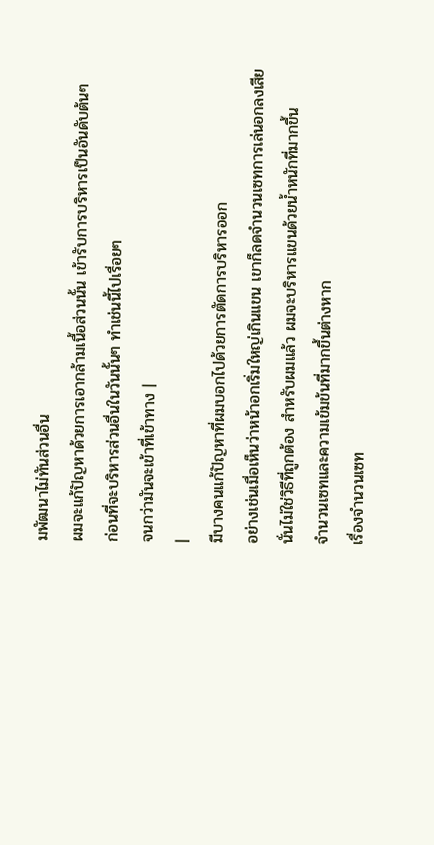มพัฒนาไม่ทันส่วนอื่น
ผมจะแก้ปัญหาด้วยการเอากล้ามเนื้อส่วนนั้น เข้ารับการบริหารเป็นอันดับต้นๆ
ก่อนที่จะบริหารส่วนอื่นในวันนั้นๆ ทำเช่นนี้ไปเรื่อยๆ
จนกว่ามันจะเข้าที่เข้าทาง |
|
มีบางคนแก้ปัญหาที่ผมบอกไปด้วยการตัดการบริหารออก
อย่างเช่นเมื่อเห็นว่าหน้าอกเริ่มใหญ่เกินแขน เขาก็ลดจำนวนเซทการเล่นอกลงเสีย
นั่นไม่ใช่วิธีที่ถูกต้อง สำหรับผมแล้ว ผมจะบริหารแขนด้วยน้ำหนักที่มากขึ้น
จำนวนเซทและความเข้มข้นที่มากขึ้นต่างหาก
เรื่องจำนวนเซท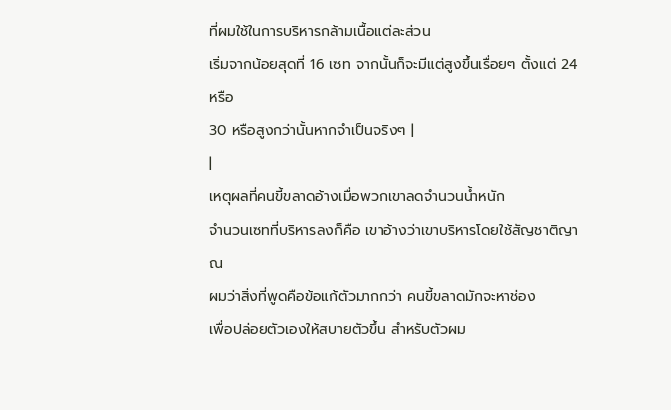ที่ผมใช้ในการบริหารกล้ามเนื้อแต่ละส่วน
เริ่มจากน้อยสุดที่ 16 เซท จากนั้นก็จะมีแต่สูงขึ้นเรื่อยๆ ตั้งแต่ 24 หรือ
30 หรือสูงกว่านั้นหากจำเป็นจริงๆ |
|
เหตุผลที่คนขี้ขลาดอ้างเมื่อพวกเขาลดจำนวนน้ำหนัก
จำนวนเซทที่บริหารลงก็คือ เขาอ้างว่าเขาบริหารโดยใช้สัญชาติญาณ
ผมว่าสิ่งที่พูดคือข้อแก้ตัวมากกว่า คนขี้ขลาดมักจะหาช่อง
เพื่อปล่อยตัวเองให้สบายตัวขึ้น สำหรับตัวผม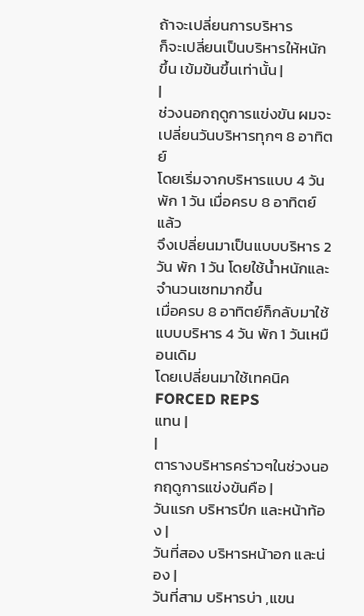ถ้าจะเปลี่ยนการบริหาร
ก็จะเปลี่ยนเป็นบริหารให้หนักขึ้น เข้มข้นขึ้นเท่านั้น |
|
ช่วงนอกฤดูการแข่งขัน ผมจะเปลี่ยนวันบริหารทุกๆ 8 อาทิตย์
โดยเริ่มจากบริหารแบบ 4 วัน พัก 1 วัน เมื่อครบ 8 อาทิตย์แล้ว
จึงเปลี่ยนมาเป็นแบบบริหาร 2 วัน พัก 1 วัน โดยใช้น้ำหนักและจำนวนเซทมากขึ้น
เมื่อครบ 8 อาทิตย์ก็กลับมาใช้แบบบริหาร 4 วัน พัก 1 วันเหมือนเดิม
โดยเปลี่ยนมาใช้เทคนิค FORCED REPS
แทน |
|
ตารางบริหารคร่าวๆในช่วงนอกฤดูการแข่งขันคือ |
วันแรก บริหารปีก และหน้าท้อง |
วันที่สอง บริหารหน้าอก และน่อง |
วันที่สาม บริหารบ่า ,แขน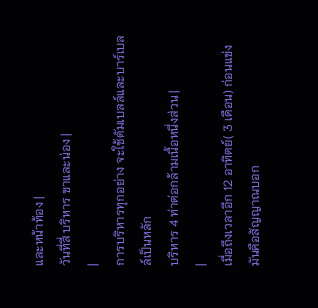และหน้าท้อง |
วันที่สี่ บริหาร ขาและน่อง |
|
การบริหารทุกอย่าง จะใช้ดัมเบลล์และบาร์เบลล์เป็นหลัก
บริหาร 4 ท่าต่อกล้ามเนื้อหนึ่งส่วน |
|
เมื่อถึงเวลาอีก 12 อาทิตย์( 3 เดือน) ก่อนแข่ง
มันคือสัญญาณบอก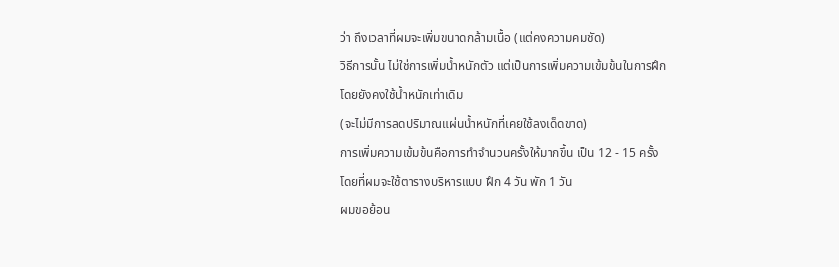ว่า ถึงเวลาที่ผมจะเพิ่มขนาดกล้ามเนื้อ (แต่คงความคมชัด)
วิธีการนั้น ไม่ใช่การเพิ่มน้ำหนักตัว แต่เป็นการเพิ่มความเข้มข้นในการฝึก
โดยยังคงใช้น้ำหนักเท่าเดิม
(จะไม่มีการลดปริมาณแผ่นน้ำหนักที่เคยใช้ลงเด็ดขาด)
การเพิ่มความเข้มข้นคือการทำจำนวนครั้งให้มากขึ้น เป็น 12 - 15 ครั้ง
โดยที่ผมจะใช้ตารางบริหารแบบ ฝึก 4 วัน พัก 1 วัน
ผมขอย้อน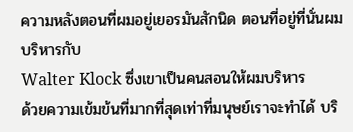ความหลังตอนที่ผมอยู่เยอรมันสักนิด ตอนที่อยู่ที่นั่นผมบริหารกับ
Walter Klock ซึ่งเขาเป็นคนสอนให้ผมบริหาร
ด้วยความเข้มข้นที่มากที่สุดเท่าที่มนุษย์เราจะทำได้ บริ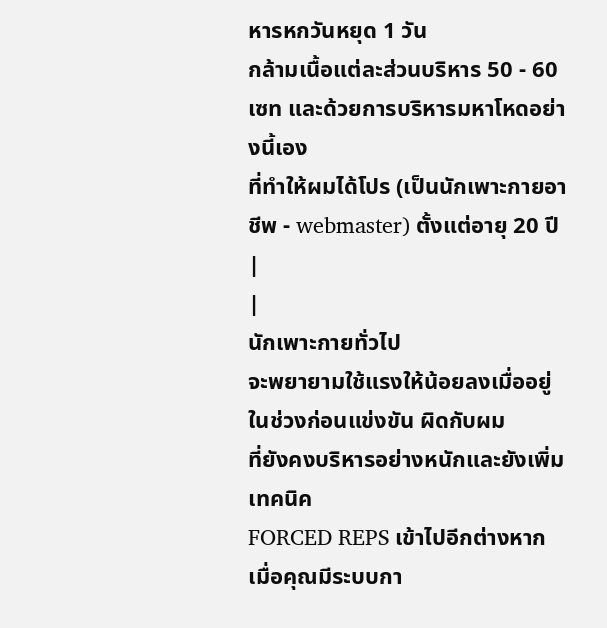หารหกวันหยุด 1 วัน
กล้ามเนื้อแต่ละส่วนบริหาร 50 - 60 เซท และด้วยการบริหารมหาโหดอย่างนี้เอง
ที่ทำให้ผมได้โปร (เป็นนักเพาะกายอาชีพ - webmaster) ตั้งแต่อายุ 20 ปี |
|
นักเพาะกายทั่วไป
จะพยายามใช้แรงให้น้อยลงเมื่ออยู่ในช่วงก่อนแข่งขัน ผิดกับผม
ที่ยังคงบริหารอย่างหนักและยังเพิ่มเทคนิค
FORCED REPS เข้าไปอีกต่างหาก
เมื่อคุณมีระบบกา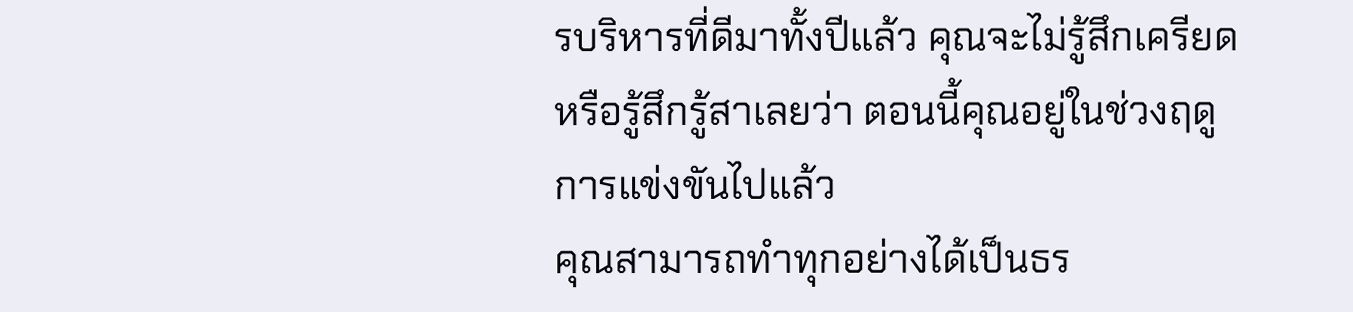รบริหารที่ดีมาทั้งปีแล้ว คุณจะไม่รู้สึกเครียด
หรือรู้สึกรู้สาเลยว่า ตอนนี้คุณอยู่ในช่วงฤดูการแข่งขันไปแล้ว
คุณสามารถทำทุกอย่างได้เป็นธร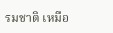รมชาติ เหมือ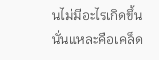นไม่มีอะไรเกิดขึ้น
นั่นแหละคือเคล็ด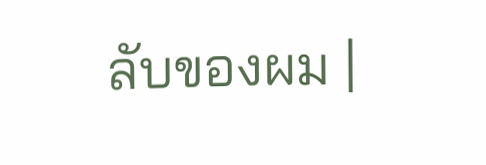ลับของผม |